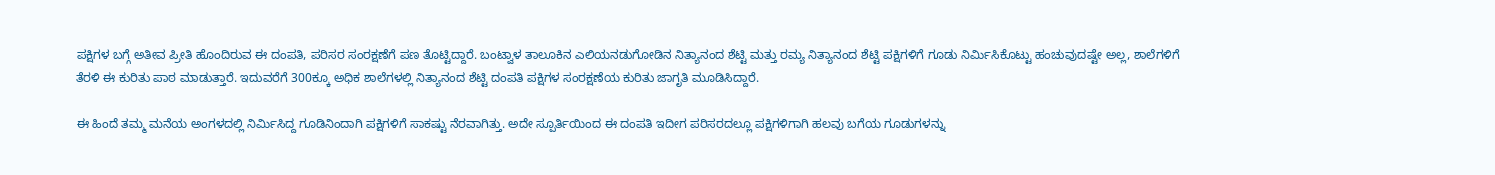ಪಕ್ಷಿಗಳ ಬಗ್ಗೆ ಅತೀವ ಪ್ರೀತಿ ಹೊಂದಿರುವ ಈ ದಂಪತಿ, ಪರಿಸರ ಸಂರಕ್ಷಣೆಗೆ ಪಣ ತೊಟ್ಟಿದ್ದಾರೆ. ಬಂಟ್ವಾಳ ತಾಲೂಕಿನ ಎಲಿಯನಡುಗೋಡಿನ ನಿತ್ಯಾನಂದ ಶೆಟ್ಟಿ ಮತ್ತು ರಮ್ಯ ನಿತ್ಯಾನಂದ ಶೆಟ್ಟಿ ಪಕ್ಷಿಗಳಿಗೆ ಗೂಡು ನಿರ್ಮಿಸಿಕೊಟ್ಟು ಹಂಚುವುದಷ್ಟೇ ಅಲ್ಲ, ಶಾಲೆಗಳಿಗೆ ತೆರಳಿ ಈ ಕುರಿತು ಪಾಠ ಮಾಡುತ್ತಾರೆ. ಇದುವರೆಗೆ 300ಕ್ಕೂ ಅಧಿಕ ಶಾಲೆಗಳಲ್ಲಿ ನಿತ್ಯಾನಂದ ಶೆಟ್ಟಿ ದಂಪತಿ ಪಕ್ಷಿಗಳ ಸಂರಕ್ಷಣೆಯ ಕುರಿತು ಜಾಗೃತಿ ಮೂಡಿಸಿದ್ದಾರೆ.

ಈ ಹಿಂದೆ ತಮ್ಮ ಮನೆಯ ಅಂಗಳದಲ್ಲಿ ನಿರ್ಮಿಸಿದ್ದ ಗೂಡಿನಿಂದಾಗಿ ಪಕ್ಷಿಗಳಿಗೆ ಸಾಕಷ್ಟು ನೆರವಾಗಿತ್ತು. ಅದೇ ಸ್ಪೂರ್ತಿಯಿಂದ ಈ ದಂಪತಿ ಇದೀಗ ಪರಿಸರದಲ್ಲೂ ಪಕ್ಷಿಗಳಿಗಾಗಿ ಹಲವು ಬಗೆಯ ಗೂಡುಗಳನ್ನು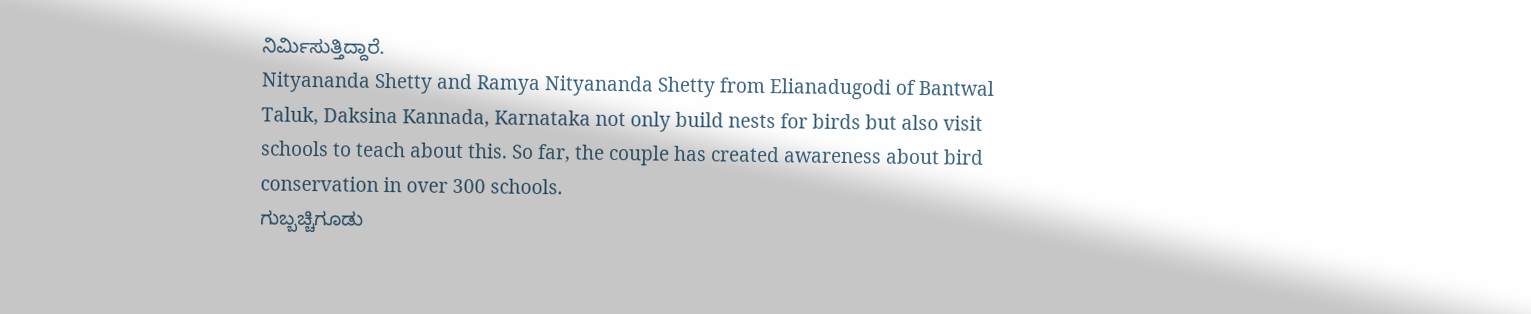ನಿರ್ಮಿಸುತ್ತಿದ್ದಾರೆ.
Nityananda Shetty and Ramya Nityananda Shetty from Elianadugodi of Bantwal Taluk, Daksina Kannada, Karnataka not only build nests for birds but also visit schools to teach about this. So far, the couple has created awareness about bird conservation in over 300 schools.
ಗುಬ್ಬಚ್ಚಿಗೂಡು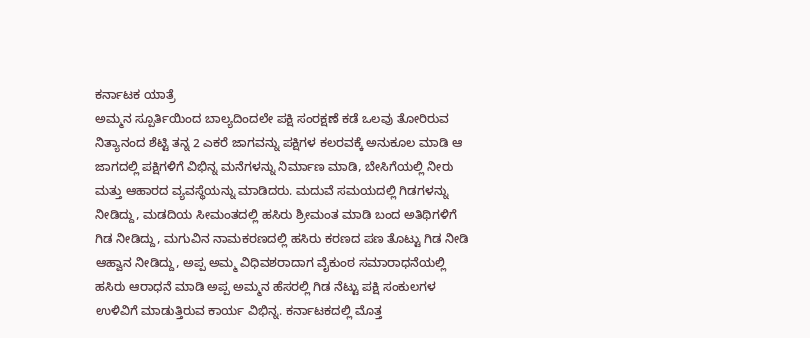ಕರ್ನಾಟಕ ಯಾತ್ರೆ
ಅಮ್ಮನ ಸ್ಪೂರ್ತಿಯಿಂದ ಬಾಲ್ಯದಿಂದಲೇ ಪಕ್ಷಿ ಸಂರಕ್ಷಣೆ ಕಡೆ ಒಲವು ತೋರಿರುವ ನಿತ್ಯಾನಂದ ಶೆಟ್ಟಿ ತನ್ನ 2 ಎಕರೆ ಜಾಗವನ್ನು ಪಕ್ಷಿಗಳ ಕಲರವಕ್ಕೆ ಅನುಕೂಲ ಮಾಡಿ ಆ ಜಾಗದಲ್ಲಿ ಪಕ್ಷಿಗಳಿಗೆ ವಿಭಿನ್ನ ಮನೆಗಳನ್ನು ನಿರ್ಮಾಣ ಮಾಡಿ, ಬೇಸಿಗೆಯಲ್ಲಿ ನೀರು ಮತ್ತು ಆಹಾರದ ವ್ಯವಸ್ಥೆಯನ್ನು ಮಾಡಿದರು. ಮದುವೆ ಸಮಯದಲ್ಲಿ ಗಿಡಗಳನ್ನು ನೀಡಿದ್ದು, ಮಡದಿಯ ಸೀಮಂತದಲ್ಲಿ ಹಸಿರು ಶ್ರೀಮಂತ ಮಾಡಿ ಬಂದ ಅತಿಥಿಗಳಿಗೆ ಗಿಡ ನೀಡಿದ್ದು, ಮಗುವಿನ ನಾಮಕರಣದಲ್ಲಿ ಹಸಿರು ಕರಣದ ಪಣ ತೊಟ್ಟು ಗಿಡ ನೀಡಿ ಆಹ್ವಾನ ನೀಡಿದ್ದು, ಅಪ್ಪ ಅಮ್ಮ ವಿಧಿವಶರಾದಾಗ ವೈಕುಂಠ ಸಮಾರಾಧನೆಯಲ್ಲಿ ಹಸಿರು ಆರಾಧನೆ ಮಾಡಿ ಅಪ್ಪ ಅಮ್ಮನ ಹೆಸರಲ್ಲಿ ಗಿಡ ನೆಟ್ಟು ಪಕ್ಷಿ ಸಂಕುಲಗಳ ಉಳಿವಿಗೆ ಮಾಡುತ್ತಿರುವ ಕಾರ್ಯ ವಿಭಿನ್ನ. ಕರ್ನಾಟಕದಲ್ಲಿ ಮೊತ್ತ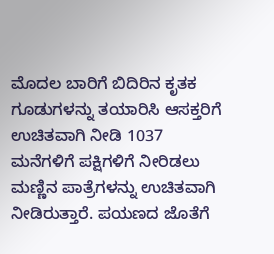ಮೊದಲ ಬಾರಿಗೆ ಬಿದಿರಿನ ಕೃತಕ ಗೂಡುಗಳನ್ನು ತಯಾರಿಸಿ ಆಸಕ್ತರಿಗೆ ಉಚಿತವಾಗಿ ನೀಡಿ 1037 ಮನೆಗಳಿಗೆ ಪಕ್ಷಿಗಳಿಗೆ ನೀರಿಡಲು ಮಣ್ಣಿನ ಪಾತ್ರೆಗಳನ್ನು ಉಚಿತವಾಗಿ ನೀಡಿರುತ್ತಾರೆ. ಪಯಣದ ಜೊತೆಗೆ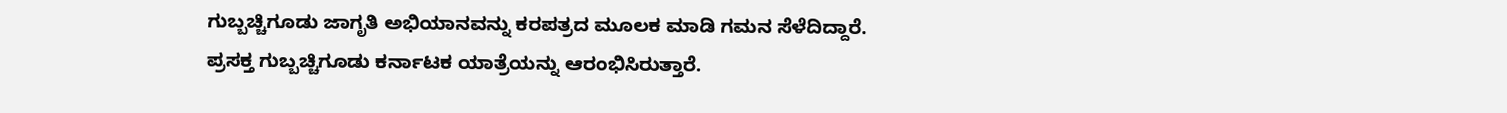ಗುಬ್ಬಚ್ಚಿಗೂಡು ಜಾಗೃತಿ ಅಭಿಯಾನವನ್ನು ಕರಪತ್ರದ ಮೂಲಕ ಮಾಡಿ ಗಮನ ಸೆಳೆದಿದ್ದಾರೆ. ಪ್ರಸಕ್ತ ಗುಬ್ಬಚ್ಚಿಗೂಡು ಕರ್ನಾಟಕ ಯಾತ್ರೆಯನ್ನು ಆರಂಭಿಸಿರುತ್ತಾರೆ.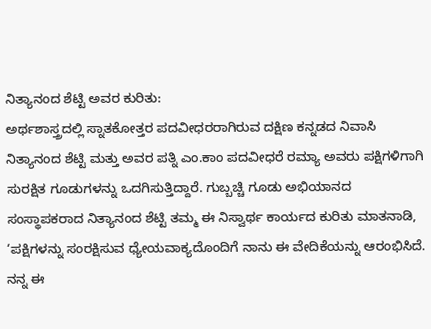ನಿತ್ಯಾನಂದ ಶೆಟ್ಟಿ ಅವರ ಕುರಿತು:
ಅರ್ಥಶಾಸ್ತ್ರದಲ್ಲಿ ಸ್ನಾತಕೋತ್ತರ ಪದವೀಧರರಾಗಿರುವ ದಕ್ಷಿಣ ಕನ್ನಡದ ನಿವಾಸಿ ನಿತ್ಯಾನಂದ ಶೆಟ್ಟಿ ಮತ್ತು ಅವರ ಪತ್ನಿ ಎಂ.ಕಾಂ ಪದವೀಧರೆ ರಮ್ಯಾ ಅವರು ಪಕ್ಷಿಗಳಿಗಾಗಿ ಸುರಕ್ಷಿತ ಗೂಡುಗಳನ್ನು ಒದಗಿಸುತ್ತಿದ್ದಾರೆ. ಗುಬ್ಬಚ್ಚಿ ಗೂಡು ಅಭಿಯಾನದ ಸಂಸ್ಥಾಪಕರಾದ ನಿತ್ಯಾನಂದ ಶೆಟ್ಟಿ ತಮ್ಮ ಈ ನಿಸ್ವಾರ್ಥ ಕಾರ್ಯದ ಕುರಿತು ಮಾತನಾಡಿ, ‘ಪಕ್ಷಿಗಳನ್ನು ಸಂರಕ್ಷಿಸುವ ಧ್ಯೇಯವಾಕ್ಯದೊಂದಿಗೆ ನಾನು ಈ ವೇದಿಕೆಯನ್ನು ಆರಂಭಿಸಿದೆ. ನನ್ನ ಈ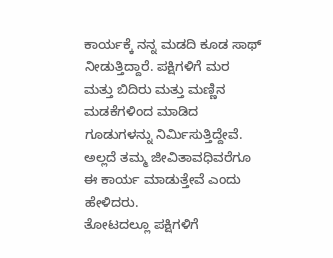ಕಾರ್ಯಕ್ಕೆ ನನ್ನ ಮಡದಿ ಕೂಡ ಸಾಥ್ ನೀಡುತ್ತಿದ್ದಾರೆ. ಪಕ್ಷಿಗಳಿಗೆ ಮರ ಮತ್ತು ಬಿದಿರು ಮತ್ತು ಮಣ್ಣಿನ ಮಡಕೆಗಳಿಂದ ಮಾಡಿದ ಗೂಡುಗಳನ್ನು ನಿರ್ಮಿಸುತ್ತಿದ್ದೇವೆ. ಅಲ್ಲದೆ ತಮ್ಮ ಜೀವಿತಾವಧಿವರೆಗೂ ಈ ಕಾರ್ಯ ಮಾಡುತ್ತೇವೆ ಎಂದು ಹೇಳಿದರು.
ತೋಟದಲ್ಲೂ ಪಕ್ಷಿಗಳಿಗೆ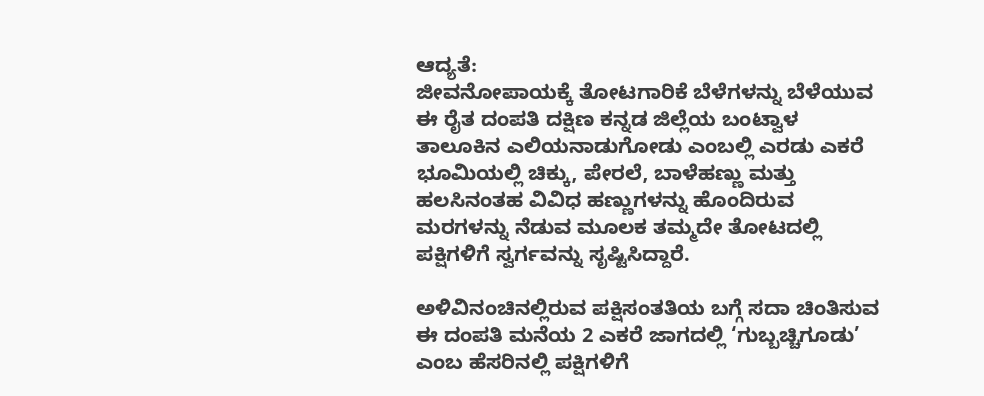ಆದ್ಯತೆ:
ಜೀವನೋಪಾಯಕ್ಕೆ ತೋಟಗಾರಿಕೆ ಬೆಳೆಗಳನ್ನು ಬೆಳೆಯುವ ಈ ರೈತ ದಂಪತಿ ದಕ್ಷಿಣ ಕನ್ನಡ ಜಿಲ್ಲೆಯ ಬಂಟ್ವಾಳ ತಾಲೂಕಿನ ಎಲಿಯನಾಡುಗೋಡು ಎಂಬಲ್ಲಿ ಎರಡು ಎಕರೆ ಭೂಮಿಯಲ್ಲಿ ಚಿಕ್ಕು, ಪೇರಲೆ, ಬಾಳೆಹಣ್ಣು ಮತ್ತು ಹಲಸಿನಂತಹ ವಿವಿಧ ಹಣ್ಣುಗಳನ್ನು ಹೊಂದಿರುವ ಮರಗಳನ್ನು ನೆಡುವ ಮೂಲಕ ತಮ್ಮದೇ ತೋಟದಲ್ಲಿ ಪಕ್ಷಿಗಳಿಗೆ ಸ್ವರ್ಗವನ್ನು ಸೃಷ್ಟಿಸಿದ್ದಾರೆ.

ಅಳಿವಿನಂಚಿನಲ್ಲಿರುವ ಪಕ್ಷಿಸಂತತಿಯ ಬಗ್ಗೆ ಸದಾ ಚಿಂತಿಸುವ ಈ ದಂಪತಿ ಮನೆಯ 2 ಎಕರೆ ಜಾಗದಲ್ಲಿ ‘ಗುಬ್ಬಚ್ಚಿಗೂಡು’ ಎಂಬ ಹೆಸರಿನಲ್ಲಿ ಪಕ್ಷಿಗಳಿಗೆ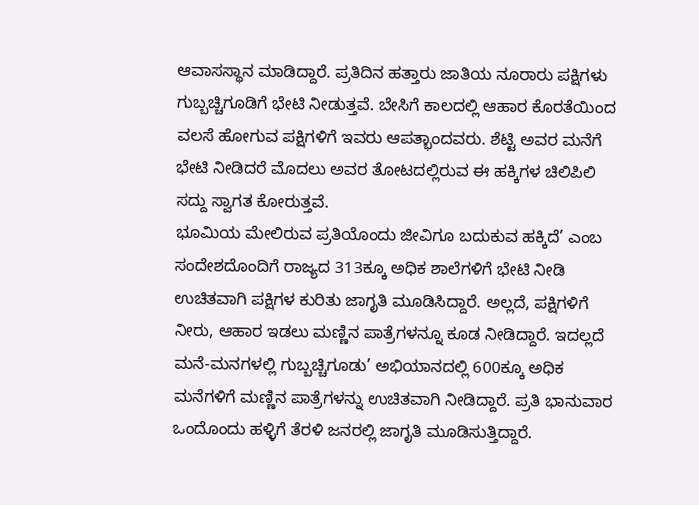ಆವಾಸಸ್ಥಾನ ಮಾಡಿದ್ದಾರೆ. ಪ್ರತಿದಿನ ಹತ್ತಾರು ಜಾತಿಯ ನೂರಾರು ಪಕ್ಷಿಗಳು ಗುಬ್ಬಚ್ಚಿಗೂಡಿಗೆ ಭೇಟಿ ನೀಡುತ್ತವೆ. ಬೇಸಿಗೆ ಕಾಲದಲ್ಲಿ ಆಹಾರ ಕೊರತೆಯಿಂದ ವಲಸೆ ಹೋಗುವ ಪಕ್ಷಿಗಳಿಗೆ ಇವರು ಆಪತ್ಭಾಂದವರು. ಶೆಟ್ಟಿ ಅವರ ಮನೆಗೆ ಭೇಟಿ ನೀಡಿದರೆ ಮೊದಲು ಅವರ ತೋಟದಲ್ಲಿರುವ ಈ ಹಕ್ಕಿಗಳ ಚಿಲಿಪಿಲಿ ಸದ್ದು ಸ್ವಾಗತ ಕೋರುತ್ತವೆ.
ಭೂಮಿಯ ಮೇಲಿರುವ ಪ್ರತಿಯೊಂದು ಜೀವಿಗೂ ಬದುಕುವ ಹಕ್ಕಿದೆ’ ಎಂಬ ಸಂದೇಶದೊಂದಿಗೆ ರಾಜ್ಯದ 313ಕ್ಕೂ ಅಧಿಕ ಶಾಲೆಗಳಿಗೆ ಭೇಟಿ ನೀಡಿ ಉಚಿತವಾಗಿ ಪಕ್ಷಿಗಳ ಕುರಿತು ಜಾಗೃತಿ ಮೂಡಿಸಿದ್ದಾರೆ. ಅಲ್ಲದೆ, ಪಕ್ಷಿಗಳಿಗೆ ನೀರು, ಆಹಾರ ಇಡಲು ಮಣ್ಣಿನ ಪಾತ್ರೆಗಳನ್ನೂ ಕೂಡ ನೀಡಿದ್ದಾರೆ. ಇದಲ್ಲದೆ ಮನೆ-ಮನಗಳಲ್ಲಿ ಗುಬ್ಬಚ್ಚಿಗೂಡು’ ಅಭಿಯಾನದಲ್ಲಿ 600ಕ್ಕೂ ಅಧಿಕ ಮನೆಗಳಿಗೆ ಮಣ್ಣಿನ ಪಾತ್ರೆಗಳನ್ನು ಉಚಿತವಾಗಿ ನೀಡಿದ್ದಾರೆ. ಪ್ರತಿ ಭಾನುವಾರ ಒಂದೊಂದು ಹಳ್ಳಿಗೆ ತೆರಳಿ ಜನರಲ್ಲಿ ಜಾಗೃತಿ ಮೂಡಿಸುತ್ತಿದ್ದಾರೆ.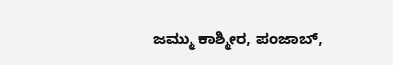ಜಮ್ಮು ಕಾಶ್ಮೀರ, ಪಂಜಾಬ್,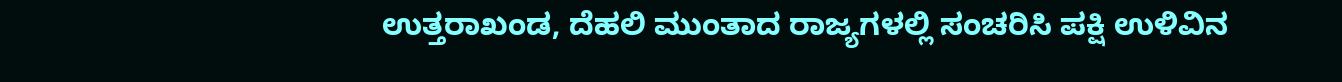ಉತ್ತರಾಖಂಡ, ದೆಹಲಿ ಮುಂತಾದ ರಾಜ್ಯಗಳಲ್ಲಿ ಸಂಚರಿಸಿ ಪಕ್ಷಿ ಉಳಿವಿನ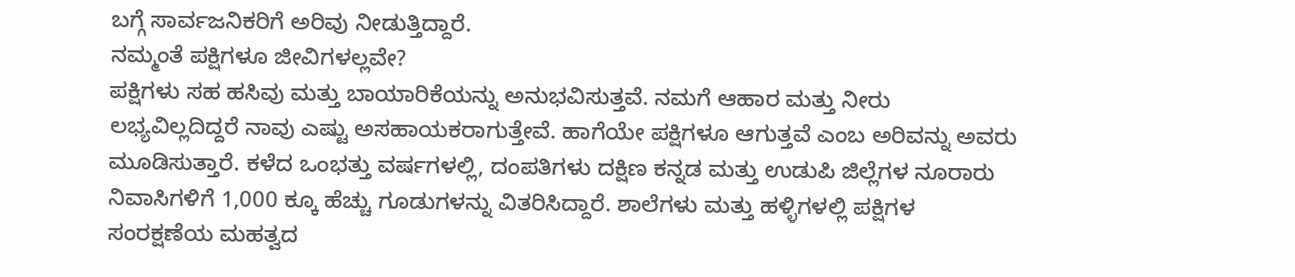ಬಗ್ಗೆ ಸಾರ್ವಜನಿಕರಿಗೆ ಅರಿವು ನೀಡುತ್ತಿದ್ದಾರೆ.
ನಮ್ಮಂತೆ ಪಕ್ಷಿಗಳೂ ಜೀವಿಗಳಲ್ಲವೇ?
ಪಕ್ಷಿಗಳು ಸಹ ಹಸಿವು ಮತ್ತು ಬಾಯಾರಿಕೆಯನ್ನು ಅನುಭವಿಸುತ್ತವೆ. ನಮಗೆ ಆಹಾರ ಮತ್ತು ನೀರು ಲಭ್ಯವಿಲ್ಲದಿದ್ದರೆ ನಾವು ಎಷ್ಟು ಅಸಹಾಯಕರಾಗುತ್ತೇವೆ. ಹಾಗೆಯೇ ಪಕ್ಷಿಗಳೂ ಆಗುತ್ತವೆ ಎಂಬ ಅರಿವನ್ನು ಅವರು ಮೂಡಿಸುತ್ತಾರೆ. ಕಳೆದ ಒಂಭತ್ತು ವರ್ಷಗಳಲ್ಲಿ, ದಂಪತಿಗಳು ದಕ್ಷಿಣ ಕನ್ನಡ ಮತ್ತು ಉಡುಪಿ ಜಿಲ್ಲೆಗಳ ನೂರಾರು ನಿವಾಸಿಗಳಿಗೆ 1,000 ಕ್ಕೂ ಹೆಚ್ಚು ಗೂಡುಗಳನ್ನು ವಿತರಿಸಿದ್ದಾರೆ. ಶಾಲೆಗಳು ಮತ್ತು ಹಳ್ಳಿಗಳಲ್ಲಿ ಪಕ್ಷಿಗಳ ಸಂರಕ್ಷಣೆಯ ಮಹತ್ವದ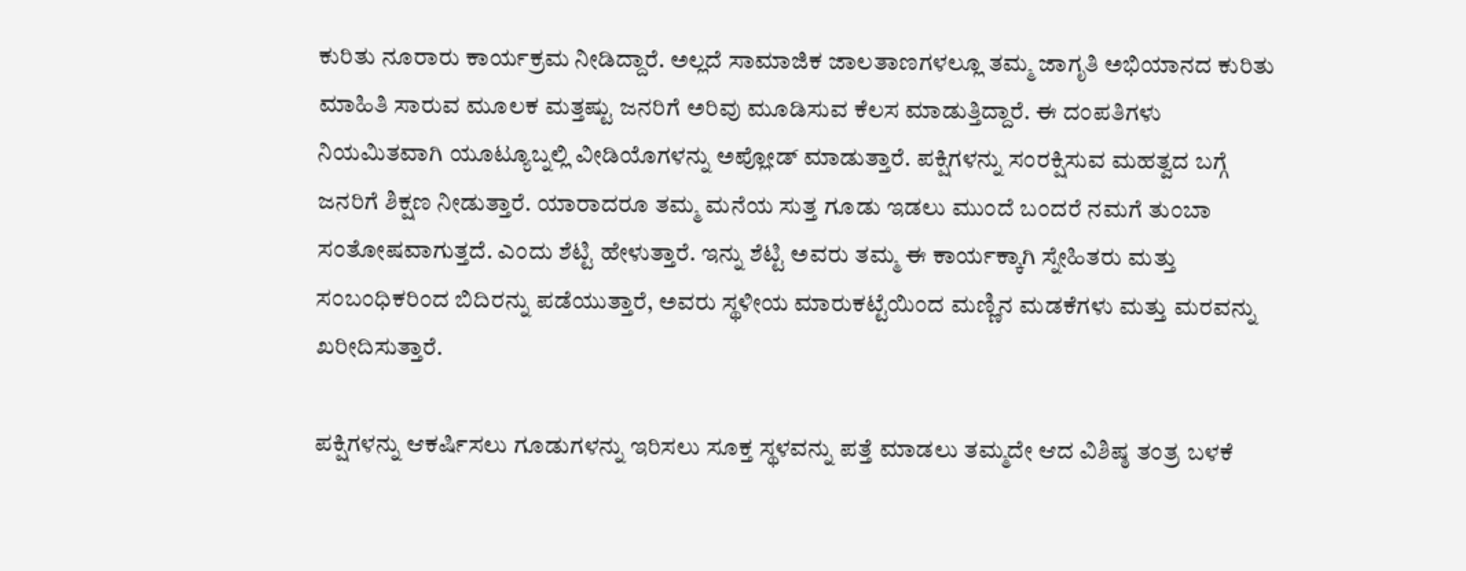ಕುರಿತು ನೂರಾರು ಕಾರ್ಯಕ್ರಮ ನೀಡಿದ್ದಾರೆ. ಅಲ್ಲದೆ ಸಾಮಾಜಿಕ ಜಾಲತಾಣಗಳಲ್ಲೂ ತಮ್ಮ ಜಾಗೃತಿ ಅಭಿಯಾನದ ಕುರಿತು ಮಾಹಿತಿ ಸಾರುವ ಮೂಲಕ ಮತ್ತಷ್ಟು ಜನರಿಗೆ ಅರಿವು ಮೂಡಿಸುವ ಕೆಲಸ ಮಾಡುತ್ತಿದ್ದಾರೆ. ಈ ದಂಪತಿಗಳು ನಿಯಮಿತವಾಗಿ ಯೂಟ್ಯೂಬ್ನಲ್ಲಿ ವೀಡಿಯೊಗಳನ್ನು ಅಪ್ಲೋಡ್ ಮಾಡುತ್ತಾರೆ. ಪಕ್ಷಿಗಳನ್ನು ಸಂರಕ್ಷಿಸುವ ಮಹತ್ವದ ಬಗ್ಗೆ ಜನರಿಗೆ ಶಿಕ್ಷಣ ನೀಡುತ್ತಾರೆ. ಯಾರಾದರೂ ತಮ್ಮ ಮನೆಯ ಸುತ್ತ ಗೂಡು ಇಡಲು ಮುಂದೆ ಬಂದರೆ ನಮಗೆ ತುಂಬಾ ಸಂತೋಷವಾಗುತ್ತದೆ. ಎಂದು ಶೆಟ್ಟಿ ಹೇಳುತ್ತಾರೆ. ಇನ್ನು ಶೆಟ್ಟಿ ಅವರು ತಮ್ಮ ಈ ಕಾರ್ಯಕ್ಕಾಗಿ ಸ್ನೇಹಿತರು ಮತ್ತು ಸಂಬಂಧಿಕರಿಂದ ಬಿದಿರನ್ನು ಪಡೆಯುತ್ತಾರೆ, ಅವರು ಸ್ಥಳೀಯ ಮಾರುಕಟ್ಟೆಯಿಂದ ಮಣ್ಣಿನ ಮಡಕೆಗಳು ಮತ್ತು ಮರವನ್ನು ಖರೀದಿಸುತ್ತಾರೆ.

ಪಕ್ಷಿಗಳನ್ನು ಆಕರ್ಷಿಸಲು ಗೂಡುಗಳನ್ನು ಇರಿಸಲು ಸೂಕ್ತ ಸ್ಥಳವನ್ನು ಪತ್ತೆ ಮಾಡಲು ತಮ್ಮದೇ ಆದ ವಿಶಿಷ್ಠ ತಂತ್ರ ಬಳಕೆ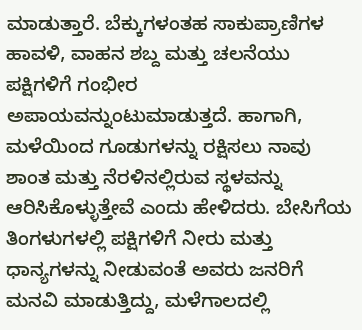ಮಾಡುತ್ತಾರೆ. ಬೆಕ್ಕುಗಳಂತಹ ಸಾಕುಪ್ರಾಣಿಗಳ ಹಾವಳಿ, ವಾಹನ ಶಬ್ದ ಮತ್ತು ಚಲನೆಯು ಪಕ್ಷಿಗಳಿಗೆ ಗಂಭೀರ ಅಪಾಯವನ್ನುಂಟುಮಾಡುತ್ತದೆ. ಹಾಗಾಗಿ, ಮಳೆಯಿಂದ ಗೂಡುಗಳನ್ನು ರಕ್ಷಿಸಲು ನಾವು ಶಾಂತ ಮತ್ತು ನೆರಳಿನಲ್ಲಿರುವ ಸ್ಥಳವನ್ನು ಆರಿಸಿಕೊಳ್ಳುತ್ತೇವೆ ಎಂದು ಹೇಳಿದರು. ಬೇಸಿಗೆಯ ತಿಂಗಳುಗಳಲ್ಲಿ ಪಕ್ಷಿಗಳಿಗೆ ನೀರು ಮತ್ತು ಧಾನ್ಯಗಳನ್ನು ನೀಡುವಂತೆ ಅವರು ಜನರಿಗೆ ಮನವಿ ಮಾಡುತ್ತಿದ್ದು, ಮಳೆಗಾಲದಲ್ಲಿ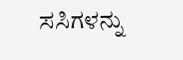ಸಸಿಗಳನ್ನು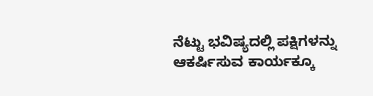ನೆಟ್ಟು ಭವಿಷ್ಯದಲ್ಲಿ ಪಕ್ಷಿಗಳನ್ನು ಆಕರ್ಷಿಸುವ ಕಾರ್ಯಕ್ಕೂ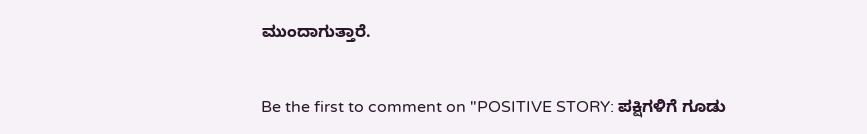ಮುಂದಾಗುತ್ತಾರೆ.


Be the first to comment on "POSITIVE STORY: ಪಕ್ಷಿಗಳಿಗೆ ಗೂಡು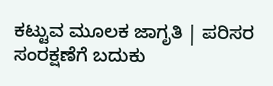ಕಟ್ಟುವ ಮೂಲಕ ಜಾಗೃತಿ | ಪರಿಸರ ಸಂರಕ್ಷಣೆಗೆ ಬದುಕು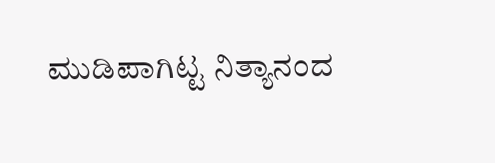ಮುಡಿಪಾಗಿಟ್ಟ ನಿತ್ಯಾನಂದ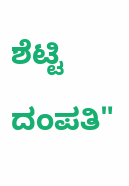ಶೆಟ್ಟಿ ದಂಪತಿ"